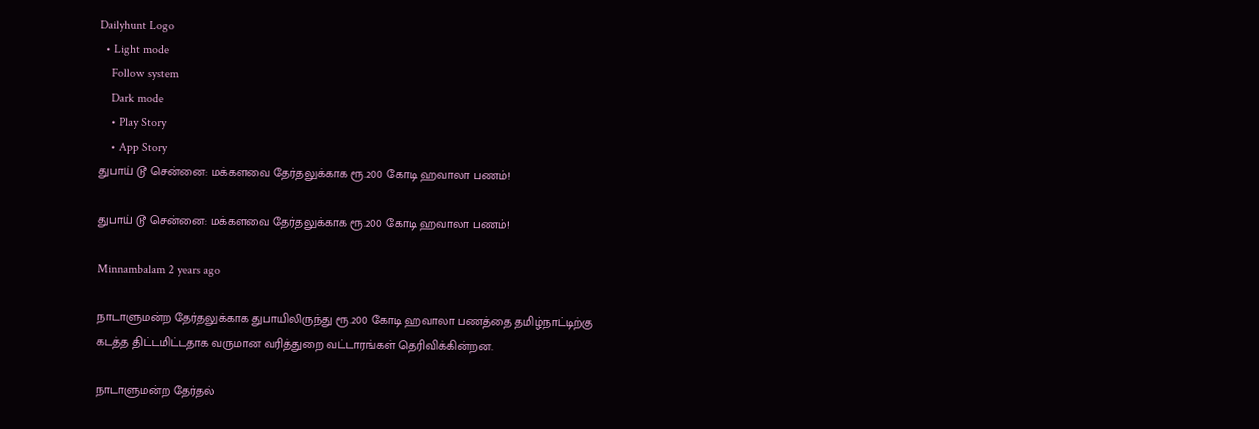Dailyhunt Logo
  • Light mode
    Follow system
    Dark mode
    • Play Story
    • App Story
துபாய் டூ சென்னை: மக்களவை தேர்தலுக்காக ரூ.200 கோடி ஹவாலா பணம்!

துபாய் டூ சென்னை: மக்களவை தேர்தலுக்காக ரூ.200 கோடி ஹவாலா பணம்!

Minnambalam 2 years ago

நாடாளுமன்ற தேர்தலுக்காக துபாயிலிருந்து ரூ.200 கோடி ஹவாலா பணத்தை தமிழ்நாட்டிற்கு கடத்த திட்டமிட்டதாக வருமான வரித்துறை வட்டாரங்கள் தெரிவிக்கின்றன.

நாடாளுமன்ற தேர்தல்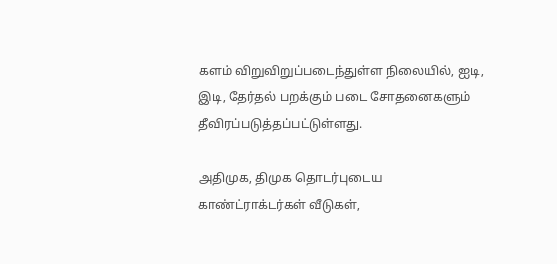களம் விறுவிறுப்படைந்துள்ள நிலையில், ஐடி, இடி, தேர்தல் பறக்கும் படை சோதனைகளும் தீவிரப்படுத்தப்பட்டுள்ளது.

அதிமுக, திமுக தொடர்புடைய காண்ட்ராக்டர்கள் வீடுகள்,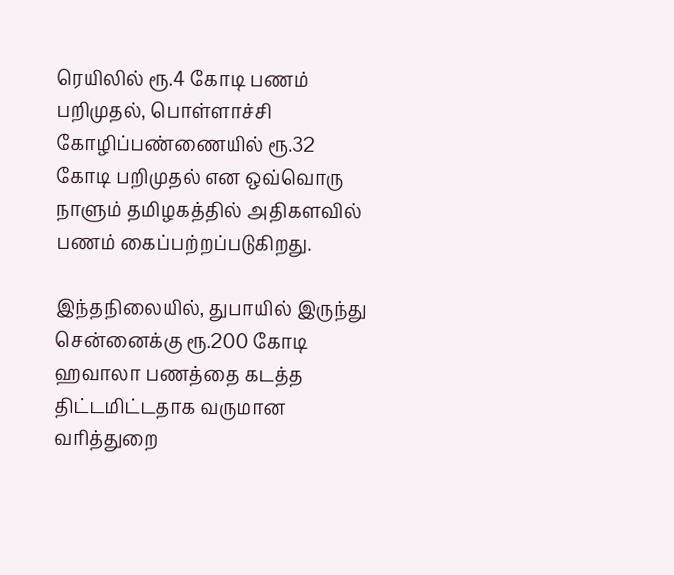ரெயிலில் ரூ.4 கோடி பணம் பறிமுதல், பொள்ளாச்சி கோழிப்பண்ணையில் ரூ.32 கோடி பறிமுதல் என ஒவ்வொரு நாளும் தமிழகத்தில் அதிகளவில் பணம் கைப்பற்றப்படுகிறது.

இந்தநிலையில், துபாயில் இருந்து சென்னைக்கு ரூ.200 கோடி ஹவாலா பணத்தை கடத்த திட்டமிட்டதாக வருமான வரித்துறை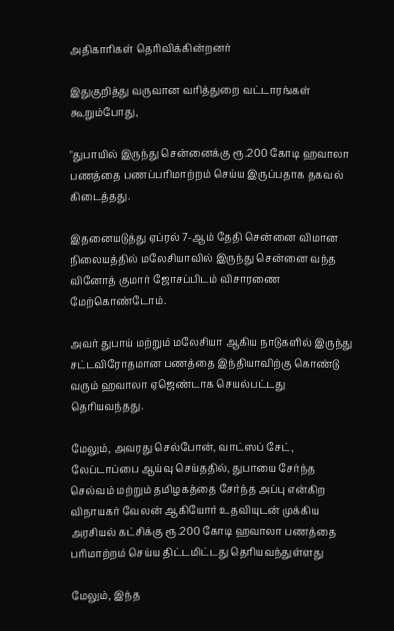அதிகாரிகள் தெரிவிக்கின்றனர்

இதுகுறித்து வருவான வரித்துறை வட்டாரங்கள் கூறும்போது,

"துபாயில் இருந்து சென்னைக்கு ரூ.200 கோடி ஹவாலா பணத்தை பணப்பரிமாற்றம் செய்ய இருப்பதாக தகவல் கிடைத்தது.

இதனையடுத்து ஏப்ரல் 7-ஆம் தேதி சென்னை விமான நிலையத்தில் மலேசியாவில் இருந்து சென்னை வந்த வினோத் குமார் ஜோசப்பிடம் விசாரணை மேற்கொண்டோம்.

அவர் துபாய் மற்றும் மலேசியா ஆகிய நாடுகளில் இருந்து சட்டவிரோதமான பணத்தை இந்தியாவிற்கு கொண்டு வரும் ஹவாலா ஏஜெண்டாக செயல்பட்டது தெரியவந்தது.

மேலும், அவரது செல்போன், வாட்ஸப் சேட், லேப்டாப்பை ஆய்வு செய்ததில், துபாயை சேர்ந்த செல்வம் மற்றும் தமிழகத்தை சேர்ந்த அப்பு என்கிற விநாயகர் வேலன் ஆகியோர் உதவியுடன் முக்கிய அரசியல் கட்சிக்கு ரூ.200 கோடி ஹவாலா பணத்தை பரிமாற்றம் செய்ய திட்டமிட்டது தெரியவந்துள்ளது

மேலும், இந்த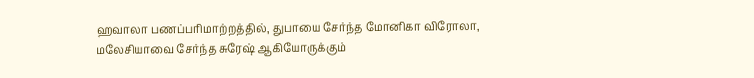ஹவாலா பணப்பரிமாற்றத்தில், துபாயை சேர்ந்த மோனிகா விரோலா, மலேசியாவை சேர்ந்த சுரேஷ் ஆகியோருக்கும்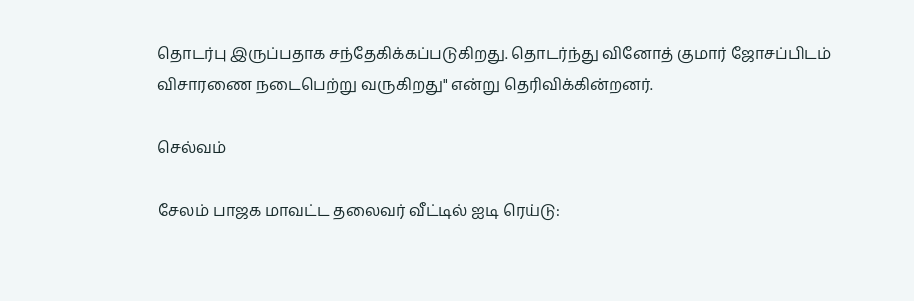தொடர்பு இருப்பதாக சந்தேகிக்கப்படுகிறது. தொடர்ந்து வினோத் குமார் ஜோசப்பிடம் விசாரணை நடைபெற்று வருகிறது" என்று தெரிவிக்கின்றனர்.

செல்வம்

சேலம் பாஜக மாவட்ட தலைவர் வீட்டில் ஐடி ரெய்டு: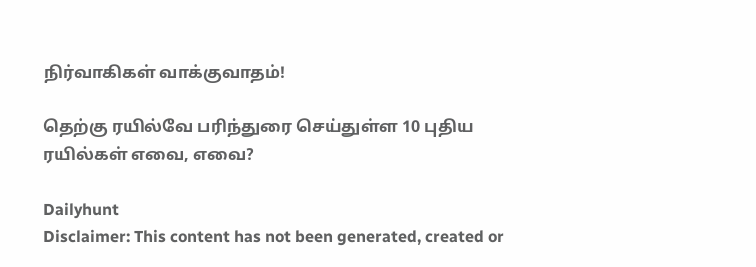நிர்வாகிகள் வாக்குவாதம்!

தெற்கு ரயில்வே பரிந்துரை செய்துள்ள 10 புதிய ரயில்கள் எவை, எவை?

Dailyhunt
Disclaimer: This content has not been generated, created or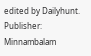edited by Dailyhunt. Publisher: Minnambalam